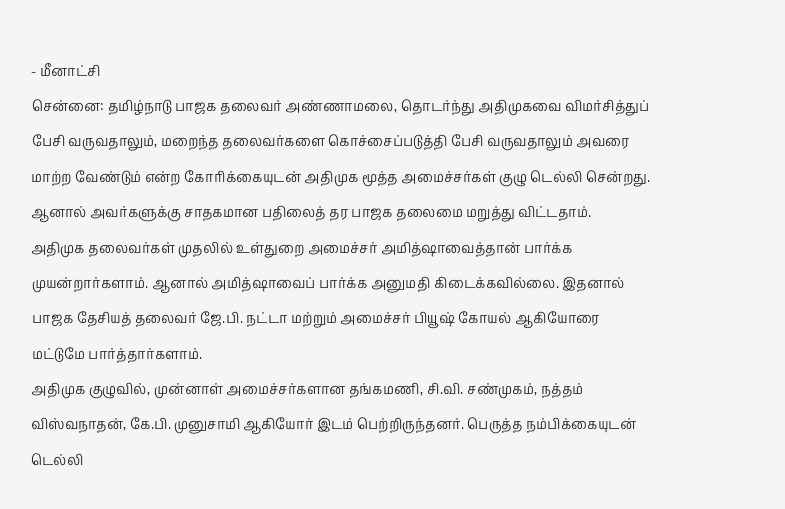- மீனாட்சி
சென்னை: தமிழ்நாடு பாஜக தலைவர் அண்ணாமலை, தொடர்ந்து அதிமுகவை விமர்சித்துப் பேசி வருவதாலும், மறைந்த தலைவர்களை கொச்சைப்படுத்தி பேசி வருவதாலும் அவரை மாற்ற வேண்டும் என்ற கோரிக்கையுடன் அதிமுக மூத்த அமைச்சர்கள் குழு டெல்லி சென்றது. ஆனால் அவர்களுக்கு சாதகமான பதிலைத் தர பாஜக தலைமை மறுத்து விட்டதாம்.
அதிமுக தலைவர்கள் முதலில் உள்துறை அமைச்சர் அமித்ஷாவைத்தான் பார்க்க முயன்றார்களாம். ஆனால் அமித்ஷாவைப் பார்க்க அனுமதி கிடைக்கவில்லை. இதனால் பாஜக தேசியத் தலைவர் ஜே.பி. நட்டா மற்றும் அமைச்சர் பியூஷ் கோயல் ஆகியோரை மட்டுமே பார்த்தார்களாம்.
அதிமுக குழுவில், முன்னாள் அமைச்சர்களான தங்கமணி, சி.வி. சண்முகம், நத்தம் விஸ்வநாதன், கே.பி. முனுசாமி ஆகியோர் இடம் பெற்றிருந்தனர். பெருத்த நம்பிக்கையுடன் டெல்லி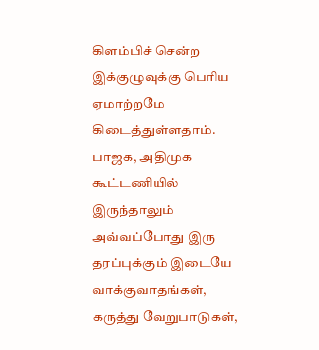கிளம்பிச் சென்ற இக்குழுவுக்கு பெரிய ஏமாற்றமே கிடைத்துள்ளதாம்.
பாஜக, அதிமுக கூட்டணியில் இருந்தாலும் அவ்வப்போது இரு தரப்புக்கும் இடையே வாக்குவாதங்கள், கருத்து வேறுபாடுகள்,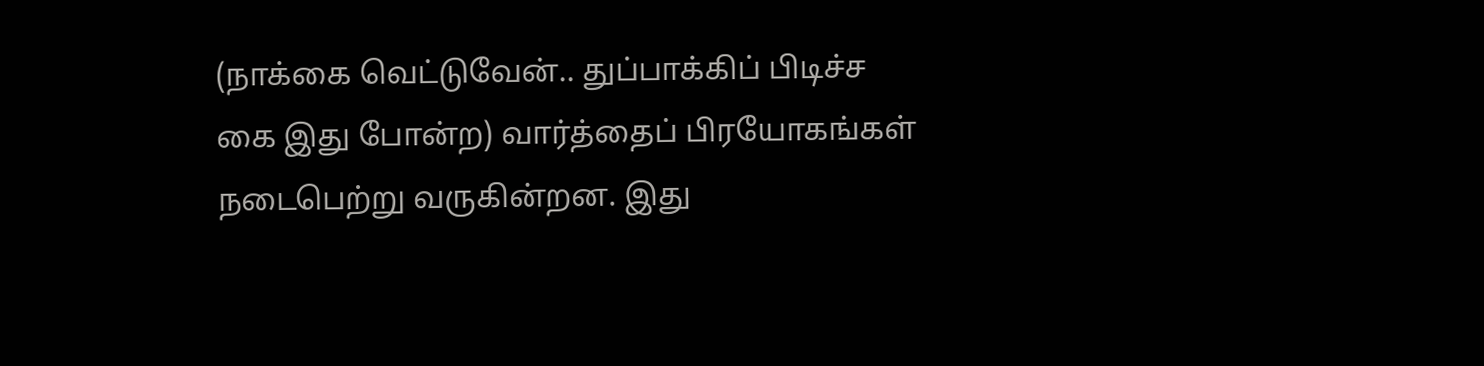(நாக்கை வெட்டுவேன்.. துப்பாக்கிப் பிடிச்ச கை இது போன்ற) வார்த்தைப் பிரயோகங்கள்
நடைபெற்று வருகின்றன. இது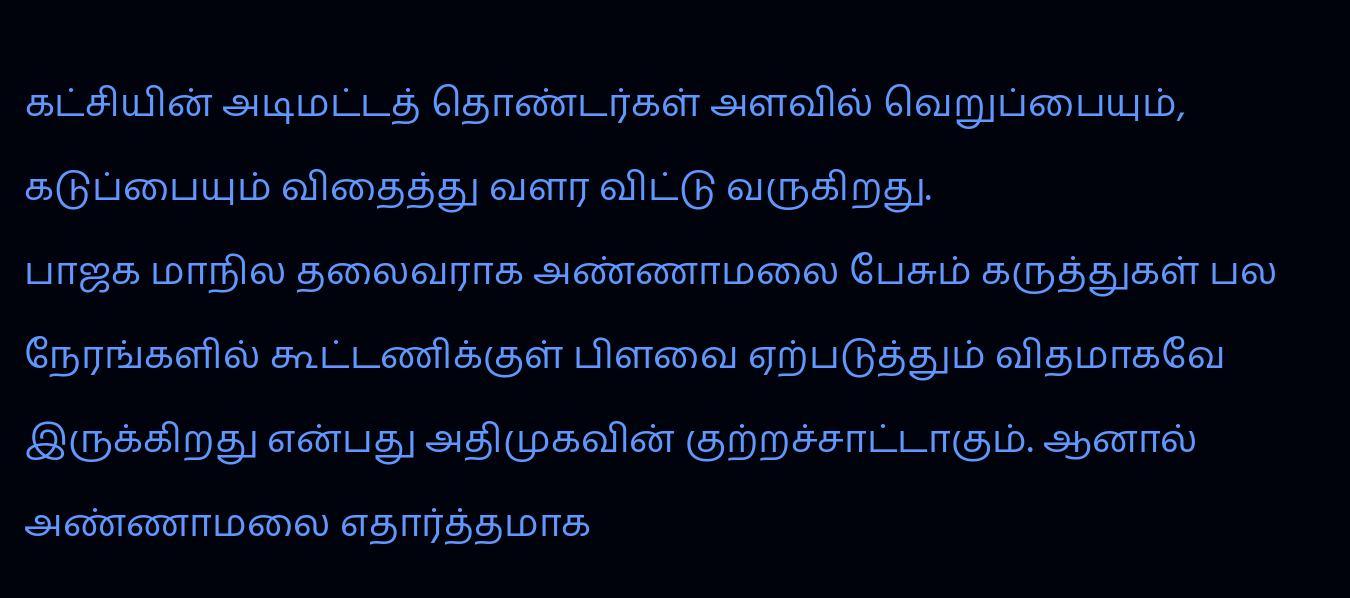கட்சியின் அடிமட்டத் தொண்டர்கள் அளவில் வெறுப்பையும், கடுப்பையும் விதைத்து வளர விட்டு வருகிறது.
பாஜக மாநில தலைவராக அண்ணாமலை பேசும் கருத்துகள் பல நேரங்களில் கூட்டணிக்குள் பிளவை ஏற்படுத்தும் விதமாகவே இருக்கிறது என்பது அதிமுகவின் குற்றச்சாட்டாகும். ஆனால் அண்ணாமலை எதார்த்தமாக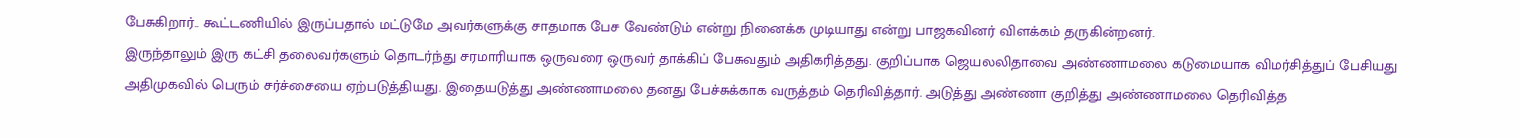பேசுகிறார்.. கூட்டணியில் இருப்பதால் மட்டுமே அவர்களுக்கு சாதமாக பேச வேண்டும் என்று நினைக்க முடியாது என்று பாஜகவினர் விளக்கம் தருகின்றனர்.
இருந்தாலும் இரு கட்சி தலைவர்களும் தொடர்ந்து சரமாரியாக ஒருவரை ஒருவர் தாக்கிப் பேசுவதும் அதிகரித்தது. குறிப்பாக ஜெயலலிதாவை அண்ணாமலை கடுமையாக விமர்சித்துப் பேசியது அதிமுகவில் பெரும் சர்ச்சையை ஏற்படுத்தியது. இதையடுத்து அண்ணாமலை தனது பேச்சுக்காக வருத்தம் தெரிவித்தார். அடுத்து அண்ணா குறித்து அண்ணாமலை தெரிவித்த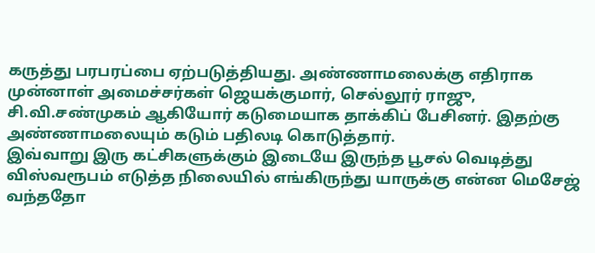கருத்து பரபரப்பை ஏற்படுத்தியது. அண்ணாமலைக்கு எதிராக முன்னாள் அமைச்சர்கள் ஜெயக்குமார், செல்லூர் ராஜு, சி.வி.சண்முகம் ஆகியோர் கடுமையாக தாக்கிப் பேசினர். இதற்கு அண்ணாமலையும் கடும் பதிலடி கொடுத்தார்.
இவ்வாறு இரு கட்சிகளுக்கும் இடையே இருந்த பூசல் வெடித்து விஸ்வரூபம் எடுத்த நிலையில் எங்கிருந்து யாருக்கு என்ன மெசேஜ் வந்ததோ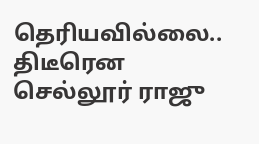தெரியவில்லை.. திடீரென செல்லூர் ராஜு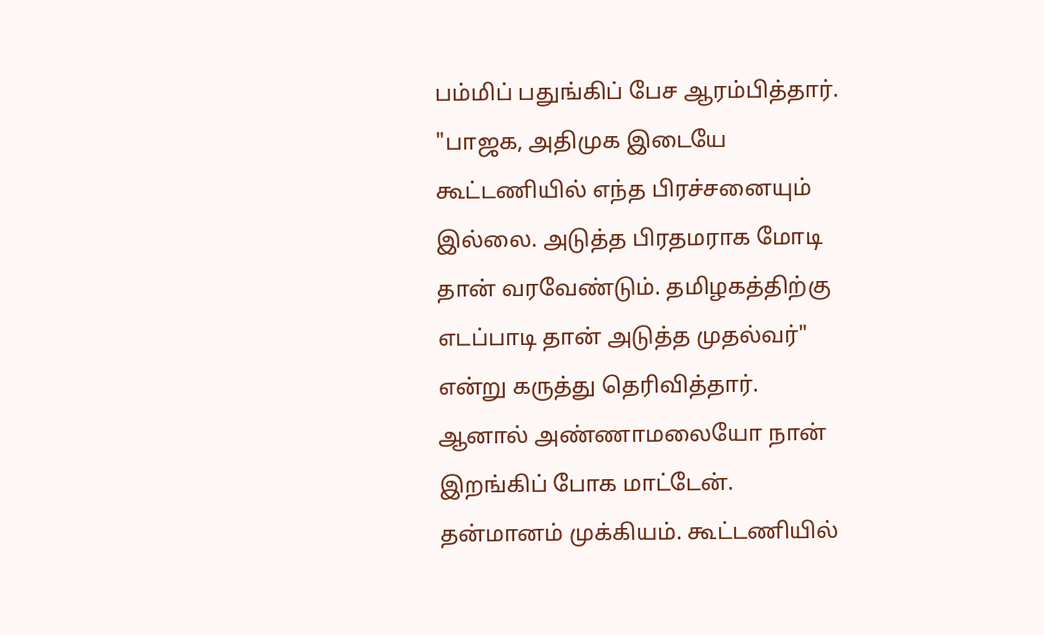பம்மிப் பதுங்கிப் பேச ஆரம்பித்தார். "பாஜக, அதிமுக இடையே கூட்டணியில் எந்த பிரச்சனையும் இல்லை. அடுத்த பிரதமராக மோடி தான் வரவேண்டும். தமிழகத்திற்கு எடப்பாடி தான் அடுத்த முதல்வர்" என்று கருத்து தெரிவித்தார்.
ஆனால் அண்ணாமலையோ நான் இறங்கிப் போக மாட்டேன். தன்மானம் முக்கியம். கூட்டணியில்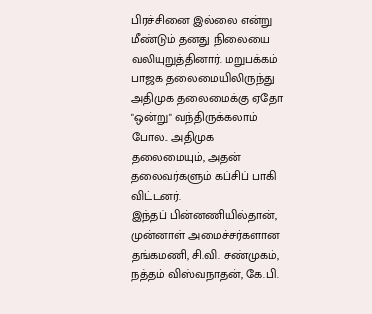பிரச்சினை இல்லை என்று மீண்டும் தனது நிலையை வலியுறுத்தினார். மறுபக்கம் பாஜக தலைமையிலிருந்து அதிமுக தலைமைக்கு ஏதோ "ஒன்று" வந்திருக்கலாம் போல.. அதிமுக தலைமையும், அதன் தலைவர்களும் கப்சிப் பாகி விட்டனர்.
இந்தப் பின்னணியில்தான், முன்னாள் அமைச்சர்களான தங்கமணி, சி.வி. சண்முகம், நத்தம் விஸ்வநாதன், கே.பி.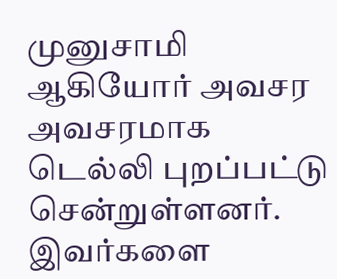முனுசாமி ஆகியோர் அவசர அவசரமாக டெல்லி புறப்பட்டு சென்றுள்ளனர். இவர்களை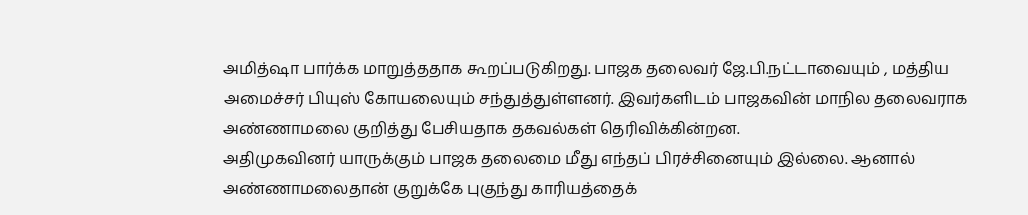அமித்ஷா பார்க்க மாறுத்ததாக கூறப்படுகிறது. பாஜக தலைவர் ஜே.பி.நட்டாவையும் , மத்திய அமைச்சர் பியுஸ் கோயலையும் சந்துத்துள்ளனர். இவர்களிடம் பாஜகவின் மாநில தலைவராக அண்ணாமலை குறித்து பேசியதாக தகவல்கள் தெரிவிக்கின்றன.
அதிமுகவினர் யாருக்கும் பாஜக தலைமை மீது எந்தப் பிரச்சினையும் இல்லை. ஆனால் அண்ணாமலைதான் குறுக்கே புகுந்து காரியத்தைக்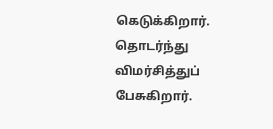கெடுக்கிறார். தொடர்ந்து விமர்சித்துப் பேசுகிறார்.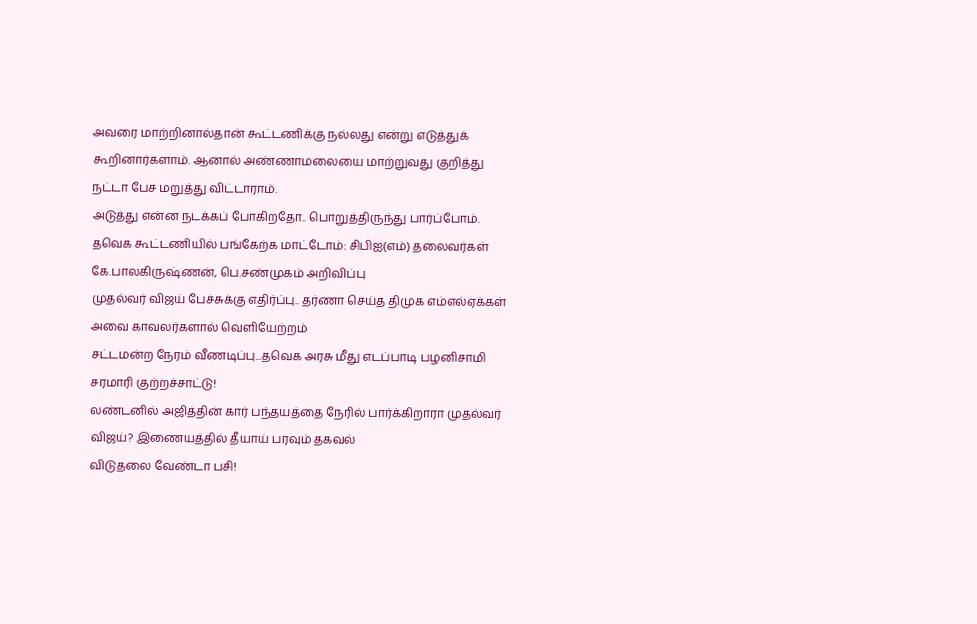அவரை மாற்றினால்தான் கூட்டணிக்கு நல்லது என்று எடுத்துக் கூறினார்களாம். ஆனால் அண்ணாமலையை மாற்றுவது குறித்து நட்டா பேச மறுத்து விட்டாராம்.
அடுத்து என்ன நடக்கப் போகிறதோ.. பொறுத்திருந்து பார்ப்போம்.
தவெக கூட்டணியில் பங்கேற்க மாட்டோம்: சிபிஐ(எம்) தலைவர்கள் கே.பாலகிருஷ்ணன், பெ.சண்முகம் அறிவிப்பு
முதல்வர் விஜய் பேச்சுக்கு எதிர்ப்பு.. தர்ணா செய்த திமுக எம்எல்ஏக்கள் அவை காவலர்களால் வெளியேற்றம்
சட்டமன்ற நேரம் வீணடிப்பு...தவெக அரசு மீது எடப்பாடி பழனிசாமி சரமாரி குற்றச்சாட்டு!
லண்டனில் அஜித்தின் கார் பந்தயத்தை நேரில் பார்க்கிறாரா முதல்வர் விஜய்? இணையத்தில் தீயாய் பரவும் தகவல்
விடுதலை வேண்டா பசி!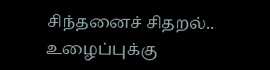சிந்தனைச் சிதறல்.. உழைப்புக்கு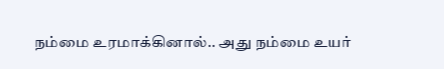நம்மை உரமாக்கினால்.. அது நம்மை உயர்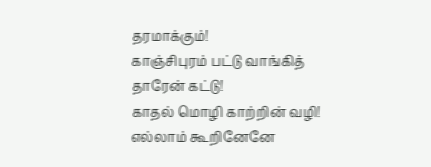தரமாக்கும்!
காஞ்சிபுரம் பட்டு வாங்கித் தாரேன் கட்டு!
காதல் மொழி காற்றின் வழி!
எல்லாம் கூறினேனே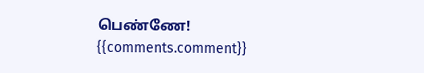பெண்ணே!
{{comments.comment}}